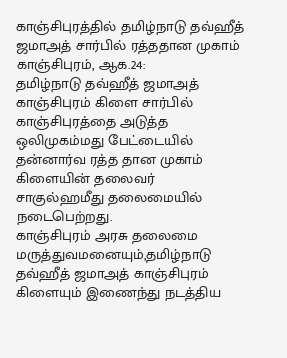காஞ்சிபுரத்தில் தமிழ்நாடு தவ்ஹீத் ஜமாஅத் சார்பில் ரத்ததான முகாம்
காஞ்சிபுரம், ஆக.24:
தமிழ்நாடு தவ்ஹீத் ஜமாஅத் காஞ்சிபுரம் கிளை சார்பில் காஞ்சிபுரத்தை அடுத்த ஒலிமுகம்மது பேட்டையில் தன்னார்வ ரத்த தான முகாம் கிளையின் தலைவர் சாகுல்ஹமீது தலைமையில் நடைபெற்றது.
காஞ்சிபுரம் அரசு தலைமை மருத்துவமனையும்,தமிழ்நாடு தவ்ஹீத் ஜமாஅத் காஞ்சிபுரம் கிளையும் இணைந்து நடத்திய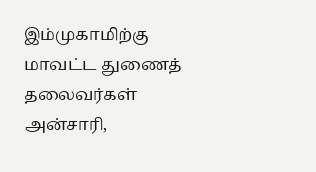இம்முகாமிற்கு மாவட்ட துணைத் தலைவர்கள் அன்சாரி,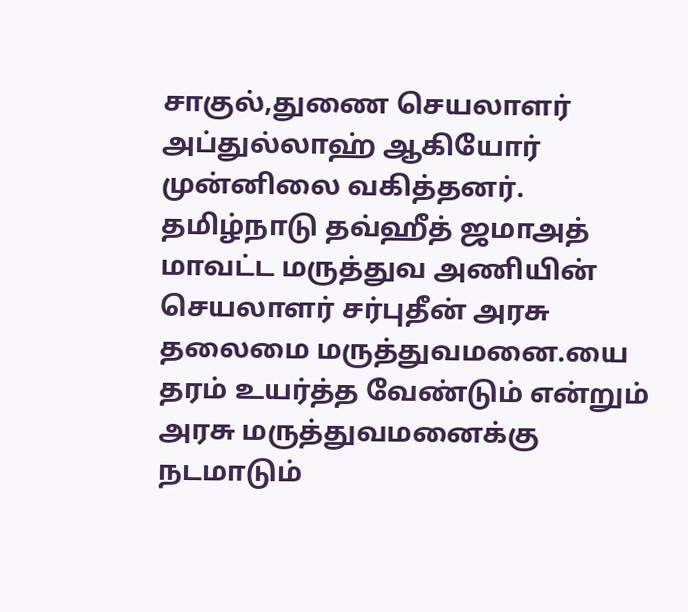சாகுல்,துணை செயலாளர் அப்துல்லாஹ் ஆகியோர் முன்னிலை வகித்தனர்.
தமிழ்நாடு தவ்ஹீத் ஜமாஅத் மாவட்ட மருத்துவ அணியின் செயலாளர் சர்புதீன் அரசு தலைமை மருத்துவமனை.யை தரம் உயர்த்த வேண்டும் என்றும் அரசு மருத்துவமனைக்கு நடமாடும்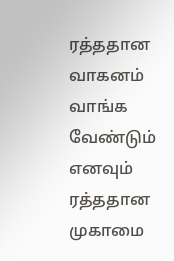ரத்ததான வாகனம் வாங்க வேண்டும் எனவும் ரத்ததான முகாமை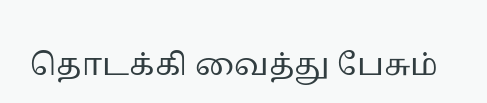தொடக்கி வைத்து பேசும்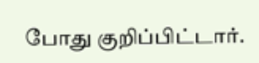போது குறிப்பிட்டார்.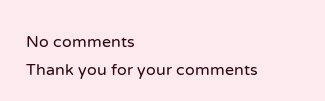No comments
Thank you for your comments